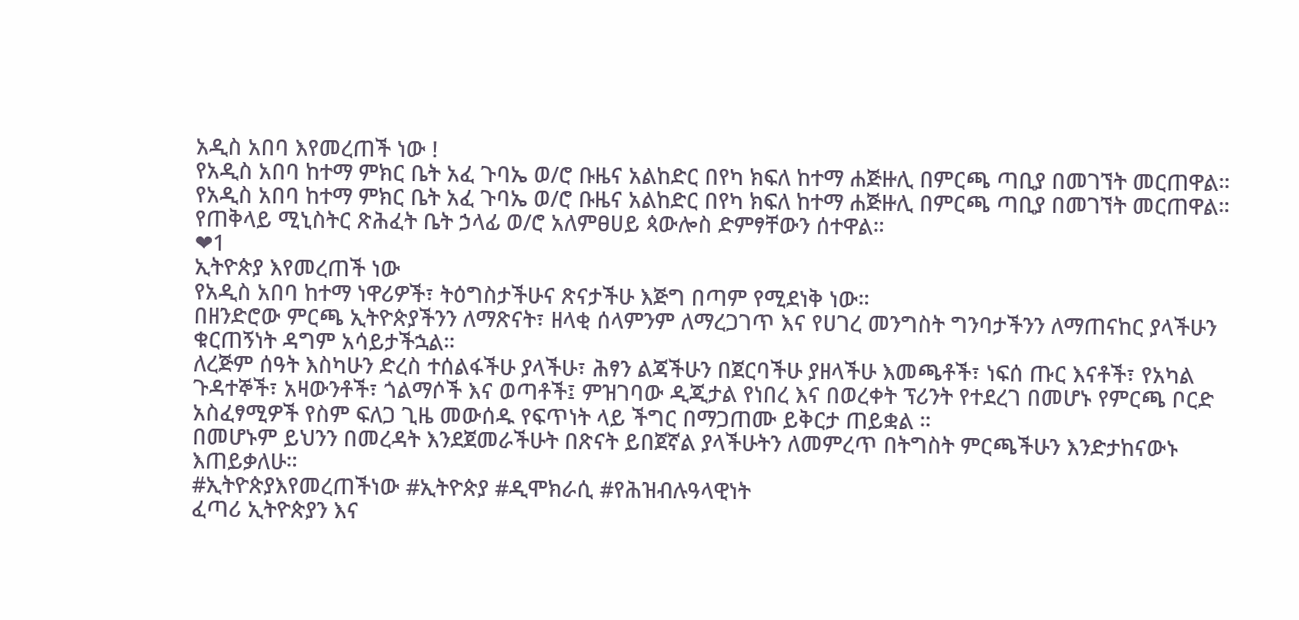አዲስ አበባ እየመረጠች ነው !
የአዲስ አበባ ከተማ ምክር ቤት አፈ ጉባኤ ወ/ሮ ቡዜና አልከድር በየካ ክፍለ ከተማ ሐጅዙሊ በምርጫ ጣቢያ በመገኘት መርጠዋል።
የአዲስ አበባ ከተማ ምክር ቤት አፈ ጉባኤ ወ/ሮ ቡዜና አልከድር በየካ ክፍለ ከተማ ሐጅዙሊ በምርጫ ጣቢያ በመገኘት መርጠዋል።
የጠቅላይ ሚኒስትር ጽሕፈት ቤት ኃላፊ ወ/ሮ አለምፀሀይ ጳውሎስ ድምፃቸውን ሰተዋል።
❤1
ኢትዮጵያ እየመረጠች ነው
የአዲስ አበባ ከተማ ነዋሪዎች፣ ትዕግስታችሁና ጽናታችሁ እጅግ በጣም የሚደነቅ ነው።
በዘንድሮው ምርጫ ኢትዮጵያችንን ለማጽናት፣ ዘላቂ ሰላምንም ለማረጋገጥ እና የሀገረ መንግስት ግንባታችንን ለማጠናከር ያላችሁን ቁርጠኝነት ዳግም አሳይታችኋል።
ለረጅም ሰዓት እስካሁን ድረስ ተሰልፋችሁ ያላችሁ፣ ሕፃን ልጃችሁን በጀርባችሁ ያዘላችሁ እመጫቶች፣ ነፍሰ ጡር እናቶች፣ የአካል ጉዳተኞች፣ አዛውንቶች፣ ጎልማሶች እና ወጣቶች፤ ምዝገባው ዲጂታል የነበረ እና በወረቀት ፕሪንት የተደረገ በመሆኑ የምርጫ ቦርድ አስፈፃሚዎች የስም ፍለጋ ጊዜ መውሰዱ የፍጥነት ላይ ችግር በማጋጠሙ ይቅርታ ጠይቋል ።
በመሆኑም ይህንን በመረዳት እንደጀመራችሁት በጽናት ይበጀኛል ያላችሁትን ለመምረጥ በትግስት ምርጫችሁን እንድታከናውኑ እጠይቃለሁ።
#ኢትዮጵያእየመረጠችነው #ኢትዮጵያ #ዲሞክራሲ #የሕዝብሉዓላዊነት
ፈጣሪ ኢትዮጵያን እና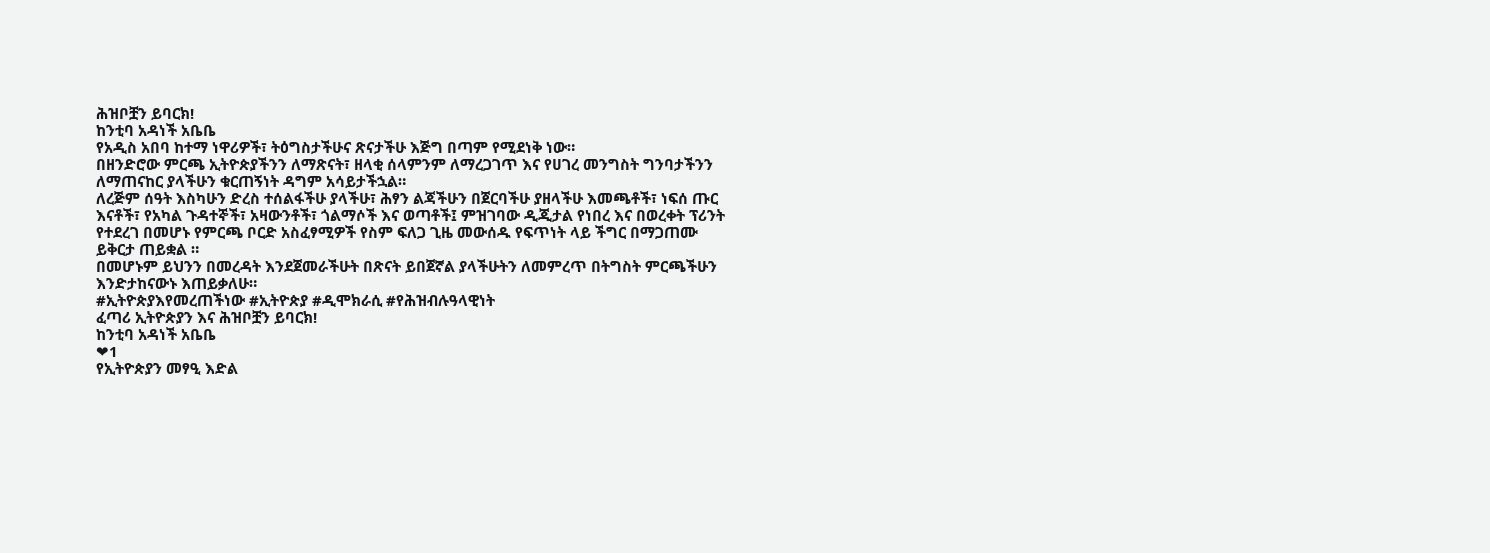ሕዝቦቿን ይባርክ!
ከንቲባ አዳነች አቤቤ
የአዲስ አበባ ከተማ ነዋሪዎች፣ ትዕግስታችሁና ጽናታችሁ እጅግ በጣም የሚደነቅ ነው።
በዘንድሮው ምርጫ ኢትዮጵያችንን ለማጽናት፣ ዘላቂ ሰላምንም ለማረጋገጥ እና የሀገረ መንግስት ግንባታችንን ለማጠናከር ያላችሁን ቁርጠኝነት ዳግም አሳይታችኋል።
ለረጅም ሰዓት እስካሁን ድረስ ተሰልፋችሁ ያላችሁ፣ ሕፃን ልጃችሁን በጀርባችሁ ያዘላችሁ እመጫቶች፣ ነፍሰ ጡር እናቶች፣ የአካል ጉዳተኞች፣ አዛውንቶች፣ ጎልማሶች እና ወጣቶች፤ ምዝገባው ዲጂታል የነበረ እና በወረቀት ፕሪንት የተደረገ በመሆኑ የምርጫ ቦርድ አስፈፃሚዎች የስም ፍለጋ ጊዜ መውሰዱ የፍጥነት ላይ ችግር በማጋጠሙ ይቅርታ ጠይቋል ።
በመሆኑም ይህንን በመረዳት እንደጀመራችሁት በጽናት ይበጀኛል ያላችሁትን ለመምረጥ በትግስት ምርጫችሁን እንድታከናውኑ እጠይቃለሁ።
#ኢትዮጵያእየመረጠችነው #ኢትዮጵያ #ዲሞክራሲ #የሕዝብሉዓላዊነት
ፈጣሪ ኢትዮጵያን እና ሕዝቦቿን ይባርክ!
ከንቲባ አዳነች አቤቤ
❤1
የኢትዮጵያን መፃዒ እድል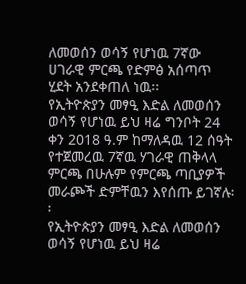ለመወሰን ወሳኝ የሆነዉ 7ኛው ሀገራዊ ምርጫ የድምፅ አሰጣጥ ሂደት አንደቀጠለ ነዉ፡፡
የኢትዮጵያን መፃዒ እድል ለመወሰን ወሳኝ የሆነዉ ይህ ዛሬ ግንቦት 24 ቀን 2018 ዓ.ም ከማለዳዉ 12 ሰዓት የተጀመረዉ 7ኛዉ ሃገራዊ ጠቅላላ ምርጫ በሁሉም የምርጫ ጣቢያዎች መራጮች ድምቸዉን እየሰጡ ይገኛሉ፡፡
የኢትዮጵያን መፃዒ እድል ለመወሰን ወሳኝ የሆነዉ ይህ ዛሬ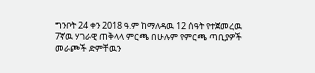ግንቦት 24 ቀን 2018 ዓ.ም ከማለዳዉ 12 ሰዓት የተጀመረዉ 7ኛዉ ሃገራዊ ጠቅላላ ምርጫ በሁሉም የምርጫ ጣቢያዎች መራጮች ድምቸዉን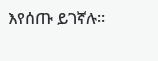እየሰጡ ይገኛሉ፡፡